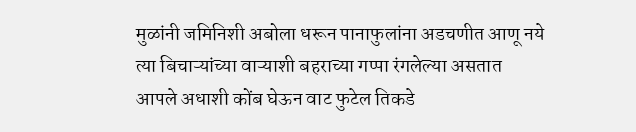मुळांनी जमिनिशी अबोला धरून पानाफुलांना अडचणीत आणू नये
त्या बिचाऱ्यांच्या वाऱ्याशी बहराच्या गप्पा रंगलेल्या असतात
आपले अधाशी कोंब घेऊन वाट फुटेल तिकडे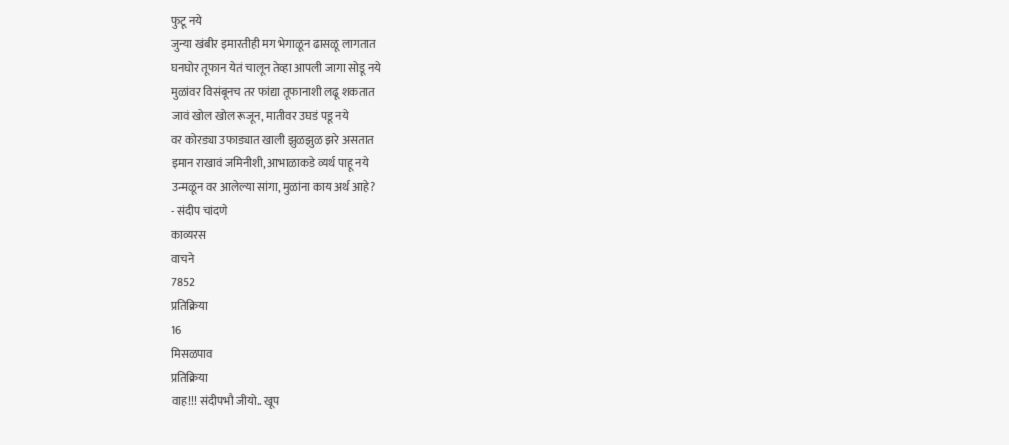फुटू नये
जुन्या खंबीर इमारतीही मग भेगाळून ढासळू लागतात
घनघोर तूफान येतं चालून तेव्हा आपली जागा सोडू नये
मुळांवर विसंबूनच तर फांद्या तूफानाशी लढू शकतात
जावं खोल खोल रूजून, मातीवर उघडं पडू नये
वर कोरड्या उफाड्यात खाली झुळझुळ झरे असतात
इमान राखावं जमिनीशी, आभाळाकडे व्यर्थ पाहू नये
उन्मळून वर आलेल्या सांगा, मुळांना काय अर्थ आहे?
- संदीप चांदणे
काव्यरस
वाचने
7852
प्रतिक्रिया
16
मिसळपाव
प्रतिक्रिया
वाह!!! संदीपभौ जीयो.. खूप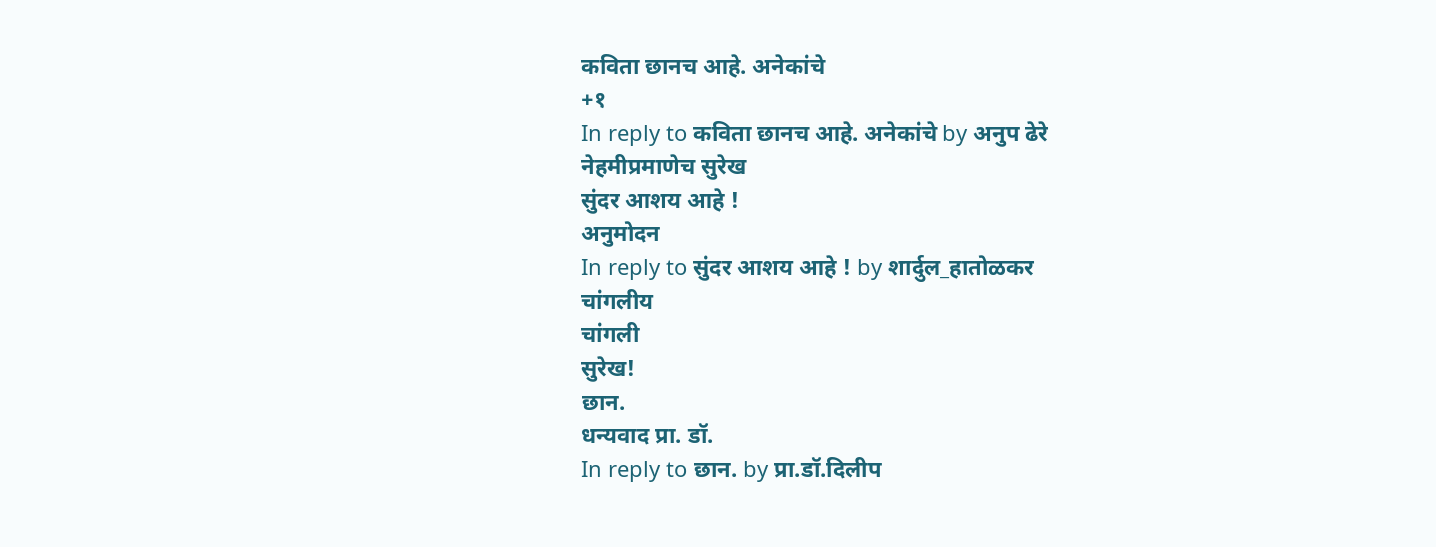कविता छानच आहे. अनेकांचे
+१
In reply to कविता छानच आहे. अनेकांचे by अनुप ढेरे
नेहमीप्रमाणेच सुरेख
सुंदर आशय आहे !
अनुमोदन
In reply to सुंदर आशय आहे ! by शार्दुल_हातोळकर
चांगलीय
चांगली
सुरेख!
छान.
धन्यवाद प्रा. डॉ.
In reply to छान. by प्रा.डॉ.दिलीप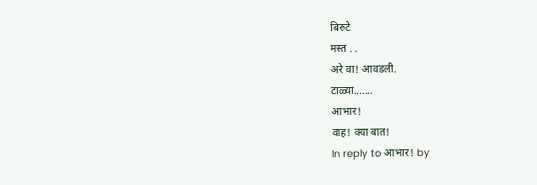बिरुटे
मस्त . .
अरे वा! आवडली.
टाळ्या.......
आभार!
वाह! क्या बात!
In reply to आभार! by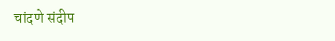चांदणे संदीप